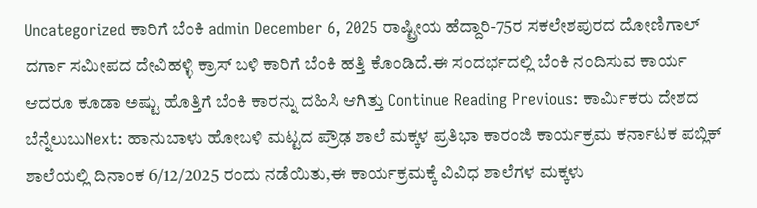Uncategorized ಕಾರಿಗೆ ಬೆಂಕಿ admin December 6, 2025 ರಾಷ್ಟ್ರೀಯ ಹೆದ್ದಾರಿ-75ರ ಸಕಲೇಶಪುರದ ದೋಣಿಗಾಲ್ ದರ್ಗಾ ಸಮೀಪದ ದೇವಿಹಳ್ಳಿ ಕ್ರಾಸ್ ಬಳಿ ಕಾರಿಗೆ ಬೆಂಕಿ ಹತ್ತಿ ಕೊಂಡಿದೆ.ಈ ಸಂದರ್ಭದಲ್ಲಿ ಬೆಂಕಿ ನಂದಿಸುವ ಕಾರ್ಯ ಆದರೂ ಕೂಡಾ ಅಷ್ಟು ಹೊತ್ತಿಗೆ ಬೆಂಕಿ ಕಾರನ್ನು ದಹಿಸಿ ಆಗಿತ್ತು Continue Reading Previous: ಕಾರ್ಮಿಕರು ದೇಶದ ಬೆನ್ನೆಲುಬುNext: ಹಾನುಬಾಳು ಹೋಬಳಿ ಮಟ್ಟದ ಪ್ರೌಢ ಶಾಲೆ ಮಕ್ಕಳ ಪ್ರತಿಭಾ ಕಾರಂಜಿ ಕಾರ್ಯಕ್ರಮ ಕರ್ನಾಟಕ ಪಬ್ಲಿಕ್ ಶಾಲೆಯಲ್ಲಿ ದಿನಾಂಕ 6/12/2025 ರಂದು ನಡೆಯಿತು,ಈ ಕಾರ್ಯಕ್ರಮಕ್ಕೆ ವಿವಿಧ ಶಾಲೆಗಳ ಮಕ್ಕಳು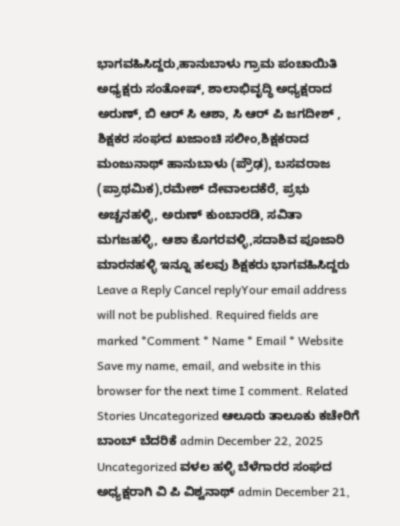ಭಾಗವಹಿಸಿದ್ದರು,ಹಾನುಬಾಳು ಗ್ರಾಮ ಪಂಚಾಯಿತಿ ಅಧ್ಯಕ್ಷರು ಸಂತೋಷ್, ಶಾಲಾಭಿವೃದ್ಧಿ ಅಧ್ಯಕ್ಷರಾದ ಅರುಣ್, ಬಿ ಆರ್ ಸಿ ಆಶಾ, ಸಿ ಆರ್ ಪಿ ಜಗದೀಶ್ , ಶಿಕ್ಷಕರ ಸಂಘದ ಖಜಾಂಚಿ ಸಲೀಂ,ಶಿಕ್ಷಕರಾದ ಮಂಜುನಾಥ್ ಹಾನುಬಾಳು (ಪ್ರೌಢ), ಬಸವರಾಜ (ಪ್ರಾಥಮಿಕ),ರಮೇಶ್ ದೇವಾಲದಕೆರೆ, ಪ್ರಭು ಅಚ್ಚನಹಳ್ಳಿ, ಅರುಣ್ ಕುಂಬಾರಡಿ, ಸವಿತಾ ಮಗಜಹಳ್ಳಿ, ಆಶಾ ಕೊಗರವಳ್ಳಿ,ಸದಾಶಿವ ಪೂಜಾರಿ ಮಾರನಹಳ್ಳಿ ಇನ್ನೂ ಹಲವು ಶಿಕ್ಷಕರು ಭಾಗವಹಿಸಿದ್ದರು Leave a Reply Cancel replyYour email address will not be published. Required fields are marked *Comment * Name * Email * Website Save my name, email, and website in this browser for the next time I comment. Related Stories Uncategorized ಆಲೂರು ತಾಲೂಕು ಕಚೇರಿಗೆ ಬಾಂಬ್ ಬೆದರಿಕೆ admin December 22, 2025 Uncategorized ವಳಲ ಹಳ್ಳಿ ಬೆಳೆಗಾರರ ಸಂಘದ ಅಧ್ಯಕ್ಷರಾಗಿ ವಿ ಪಿ ವಿಶ್ವನಾಥ್ admin December 21,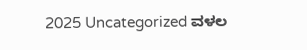2025 Uncategorized ವಳಲ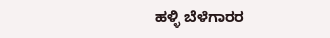ಹಳ್ಳಿ ಬೆಳೆಗಾರರ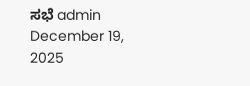ಸಭೆ admin December 19, 2025